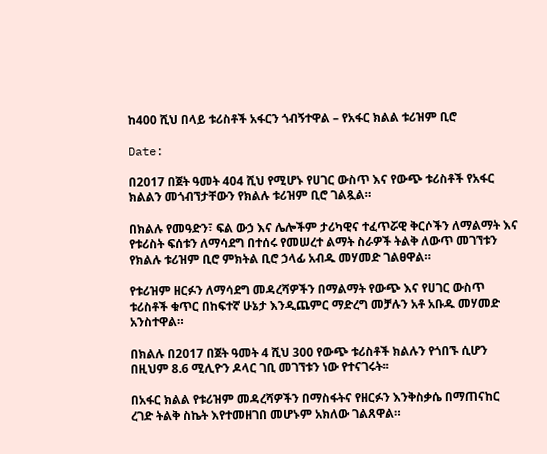ከ400 ሺህ በላይ ቱሪስቶች አፋርን ጎብኝተዋል – የአፋር ክልል ቱሪዝም ቢሮ

Date:

በ2017 በጀት ዓመት 404 ሺህ የሚሆኑ የሀገር ውስጥ እና የውጭ ቱሪስቶች የአፋር ክልልን መጎብኘታቸውን የክልሉ ቱሪዝም ቢሮ ገልጿል።

በክልሉ የመዓድን፣ ፍል ውኃ እና ሌሎችም ታሪካዊና ተፈጥሯዊ ቅርሶችን ለማልማት እና የቱሪስት ፍሰቱን ለማሳደግ በተሰሩ የመሠረተ ልማት ስራዎች ትልቅ ለውጥ መገኘቱን የክልሉ ቱሪዝም ቢሮ ምክትል ቢሮ ኃላፊ አብዱ መሃመድ ገልፀዋል።

የቱሪዝም ዘርፉን ለማሳደግ መዳረሻዎችን በማልማት የውጭ እና የሀገር ውስጥ ቱሪስቶች ቁጥር በከፍተኛ ሁኔታ እንዲጨምር ማድረግ መቻሉን አቶ አቡዱ መሃመድ አንስተዋል።

በክልሉ በ2017 በጀት ዓመት 4 ሺህ 300 የውጭ ቱሪስቶች ክልሉን የጎበኙ ሲሆን በዚህም 8.6 ሚሊዮን ዶላር ገቢ መገኘቱን ነው የተናገሩት፡፡

በአፋር ክልል የቱሪዝም መዳረሻዎችን በማስፋትና የዘርፉን እንቅስቃሴ በማጠናከር ረገድ ትልቅ ስኬት እየተመዘገበ መሆኑም አክለው ገልጸዋል።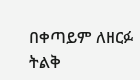በቀጣይም ለዘርፉ ትልቅ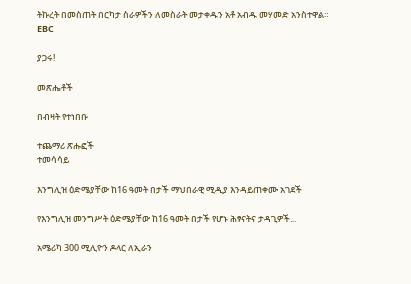ትኩረት በመስጠት በርካታ ስራዎችን ለመስራት መታቀዱን አቶ አብዱ መሃመድ አንስተዋል።
EBC

ያጋሩ!

መጽሔቶች

በብዛት የተነበቡ

ተጨማሪ ጽሑፎች
ተመሳሳይ

እንግሊዝ ዕድሜያቸው ከ16 ዓመት በታች ማህበራዊ ሚዲያ እንዳይጠቀሙ አገደች

የእንግሊዝ መንግሥት ዕድሜያቸው ከ16 ዓመት በታች የሆኑ ሕፃናትና ታዳጊዎች...

አሜሪካ 300 ሚሊዮን ዶላር ለኢራን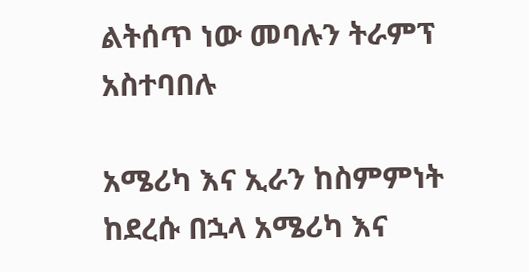ልትሰጥ ነው መባሉን ትራምፕ አስተባበሉ

አሜሪካ እና ኢራን ከስምምነት ከደረሱ በኋላ አሜሪካ እና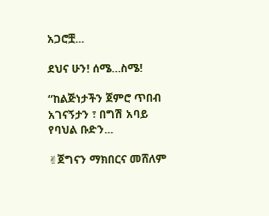አጋሮቿ...

ደህና ሁን! ሰሜ…ስሜ!

“ከልጅነታችን ጀምሮ ጥበብ አገናኝታን ፣ በግሽ አባይ የባህል ቡድን...

✌ጀግናን ማክበርና መሸለም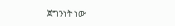ጀግንነት ነው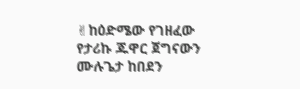✌ከዕድሜው የገዘፈው የታሪኩ ጁዋር ጀግናውን ሙሉጌታ ከበደን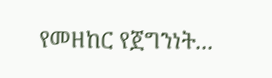የመዘከር የጀግንነት...